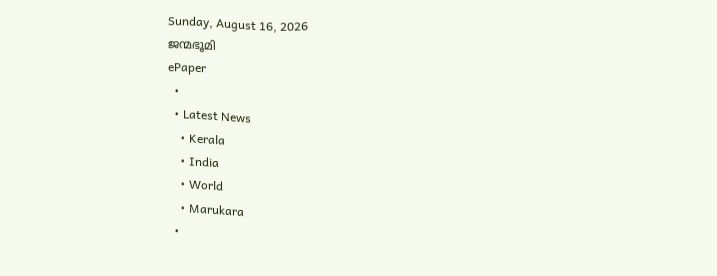Sunday, August 16, 2026
ജന്മഭൂമി
ePaper
  •
  • Latest News
    • Kerala
    • India
    • World
    • Marukara
  •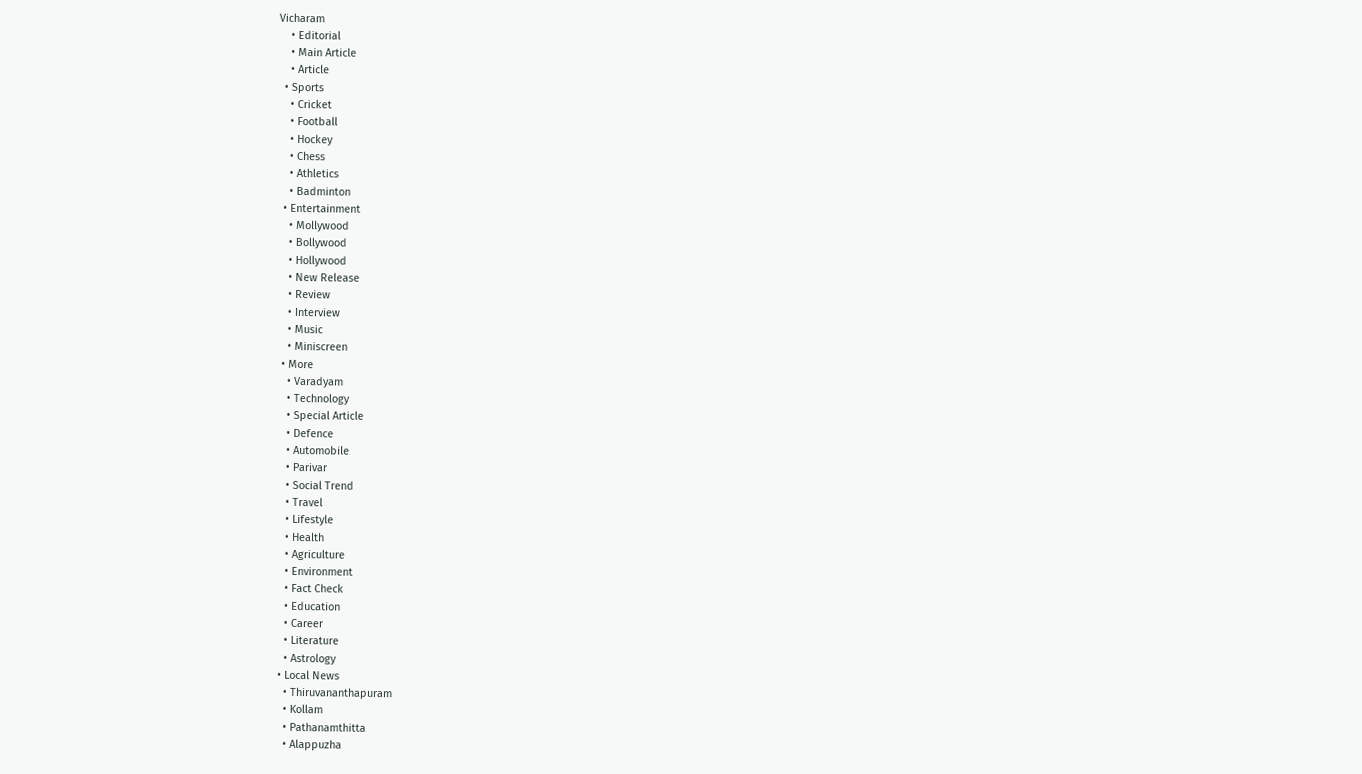Vicharam
    • Editorial
    • Main Article
    • Article
  • Sports
    • Cricket
    • Football
    • Hockey
    • Chess
    • Athletics
    • Badminton
  • Entertainment
    • Mollywood
    • Bollywood
    • Hollywood
    • New Release
    • Review
    • Interview
    • Music
    • Miniscreen
  • More
    • Varadyam
    • Technology
    • Special Article
    • Defence
    • Automobile
    • Parivar
    • Social Trend
    • Travel
    • Lifestyle
    • Health
    • Agriculture
    • Environment
    • Fact Check
    • Education
    • Career
    • Literature
    • Astrology
  • Local News
    • Thiruvananthapuram
    • Kollam
    • Pathanamthitta
    • Alappuzha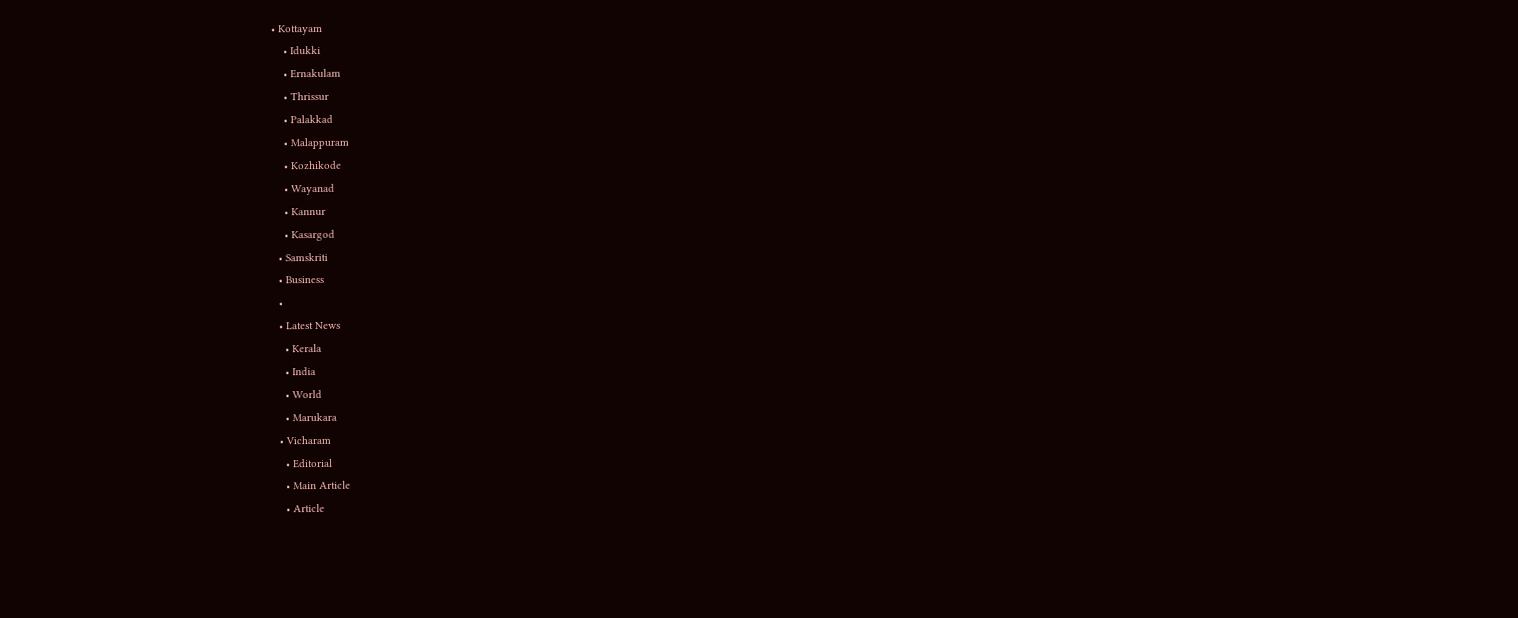• Kottayam
    • Idukki
    • Ernakulam
    • Thrissur
    • Palakkad
    • Malappuram
    • Kozhikode
    • Wayanad
    • Kannur
    • Kasargod
  • Samskriti
  • Business
  •
  • Latest News
    • Kerala
    • India
    • World
    • Marukara
  • Vicharam
    • Editorial
    • Main Article
    • Article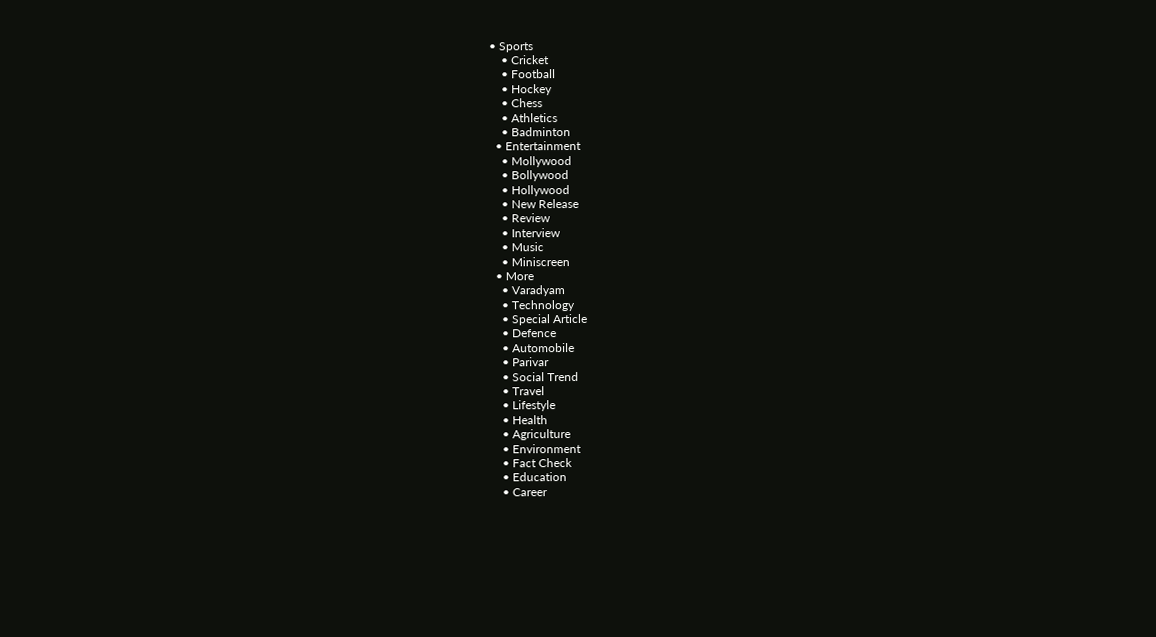• Sports
    • Cricket
    • Football
    • Hockey
    • Chess
    • Athletics
    • Badminton
  • Entertainment
    • Mollywood
    • Bollywood
    • Hollywood
    • New Release
    • Review
    • Interview
    • Music
    • Miniscreen
  • More
    • Varadyam
    • Technology
    • Special Article
    • Defence
    • Automobile
    • Parivar
    • Social Trend
    • Travel
    • Lifestyle
    • Health
    • Agriculture
    • Environment
    • Fact Check
    • Education
    • Career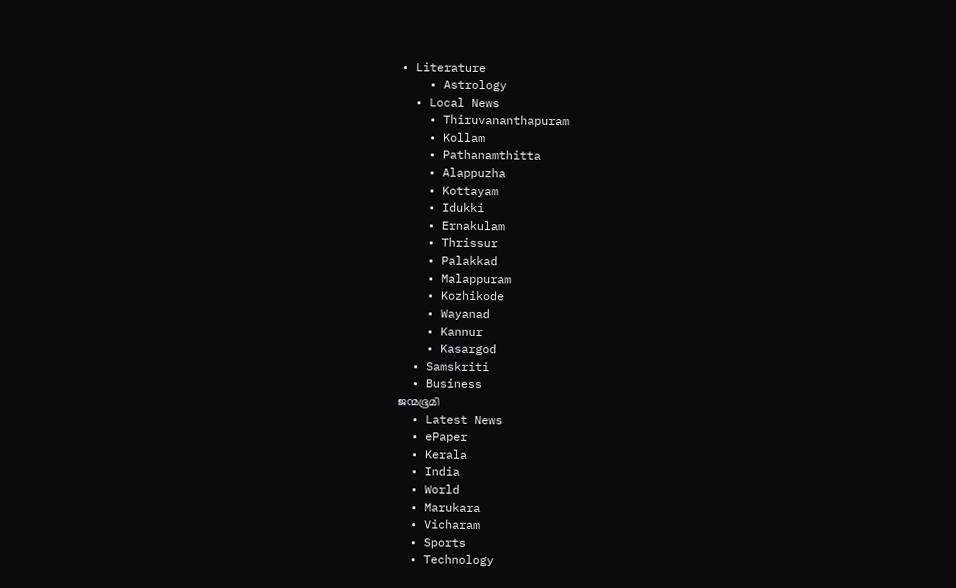• Literature
    • Astrology
  • Local News
    • Thiruvananthapuram
    • Kollam
    • Pathanamthitta
    • Alappuzha
    • Kottayam
    • Idukki
    • Ernakulam
    • Thrissur
    • Palakkad
    • Malappuram
    • Kozhikode
    • Wayanad
    • Kannur
    • Kasargod
  • Samskriti
  • Business
ജന്മഭൂമി
  • Latest News
  • ePaper
  • Kerala
  • India
  • World
  • Marukara
  • Vicharam
  • Sports
  • Technology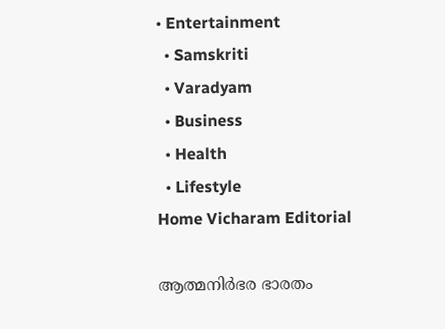• Entertainment
  • Samskriti
  • Varadyam
  • Business
  • Health
  • Lifestyle
Home Vicharam Editorial

ആത്മനിര്‍ഭര ഭാരതം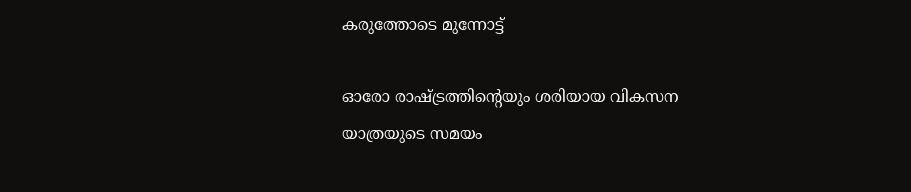കരുത്തോടെ മുന്നോട്ട്

ഓരോ രാഷ്‌ട്രത്തിന്റെയും ശരിയായ വികസന യാത്രയുടെ സമയം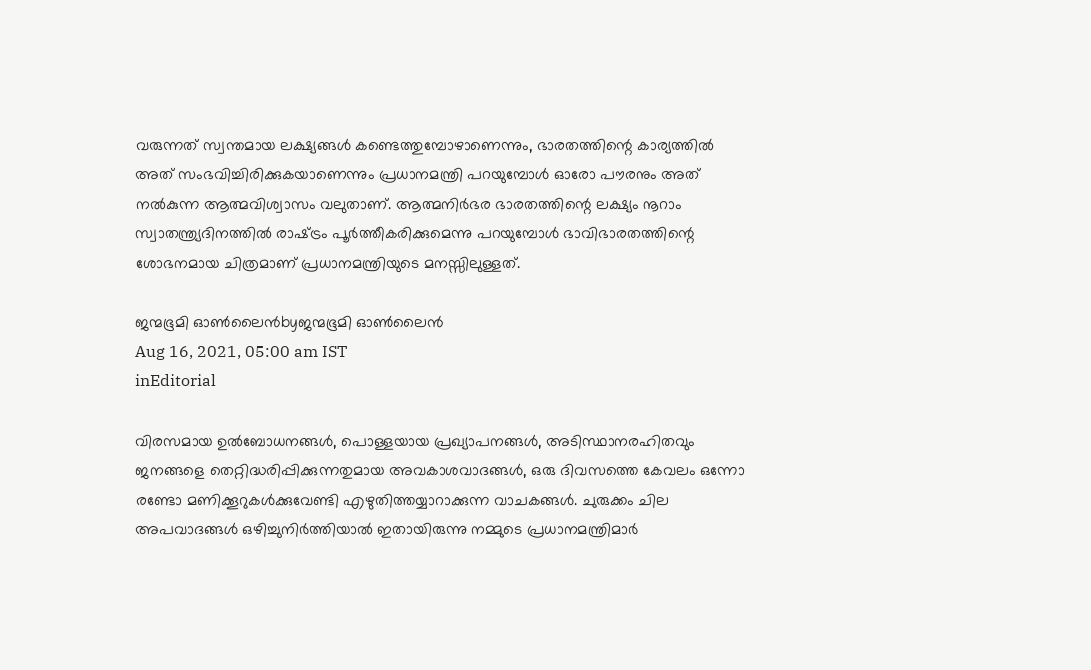വരുന്നത് സ്വന്തമായ ലക്ഷ്യങ്ങള്‍ കണ്ടെത്തുമ്പോഴാണെന്നും, ഭാരതത്തിന്റെ കാര്യത്തില്‍ അത് സംഭവിച്ചിരിക്കുകയാണെന്നും പ്രധാനമന്ത്രി പറയുമ്പോള്‍ ഓരോ പൗരനും അത് നല്‍കുന്ന ആത്മവിശ്വാസം വലുതാണ്. ആത്മനിര്‍ഭര ഭാരതത്തിന്റെ ലക്ഷ്യം നൂറാം സ്വാതന്ത്ര്യദിനത്തില്‍ രാഷ്‌ട്രം പൂര്‍ത്തീകരിക്കുമെന്നു പറയുമ്പോള്‍ ഭാവിഭാരതത്തിന്റെ ശോഭനമായ ചിത്രമാണ് പ്രധാനമന്ത്രിയുടെ മനസ്സിലുള്ളത്.

ജന്മഭൂമി ഓണ്‍ലൈന്‍byജന്മഭൂമി ഓണ്‍ലൈന്‍
Aug 16, 2021, 05:00 am IST
inEditorial

വിരസമായ ഉല്‍ബോധനങ്ങള്‍, പൊള്ളയായ പ്രഖ്യാപനങ്ങള്‍, അടിസ്ഥാനരഹിതവും ജനങ്ങളെ തെറ്റിദ്ധരിപ്പിക്കുന്നതുമായ അവകാശവാദങ്ങള്‍, ഒരു ദിവസത്തെ കേവലം ഒന്നോ രണ്ടോ മണിക്കൂറുകള്‍ക്കുവേണ്ടി എഴുതിത്തയ്യാറാക്കുന്ന വാചകങ്ങള്‍. ചുരുക്കം ചില അപവാദങ്ങള്‍ ഒഴിച്ചുനിര്‍ത്തിയാല്‍ ഇതായിരുന്നു നമ്മുടെ പ്രധാനമന്ത്രിമാര്‍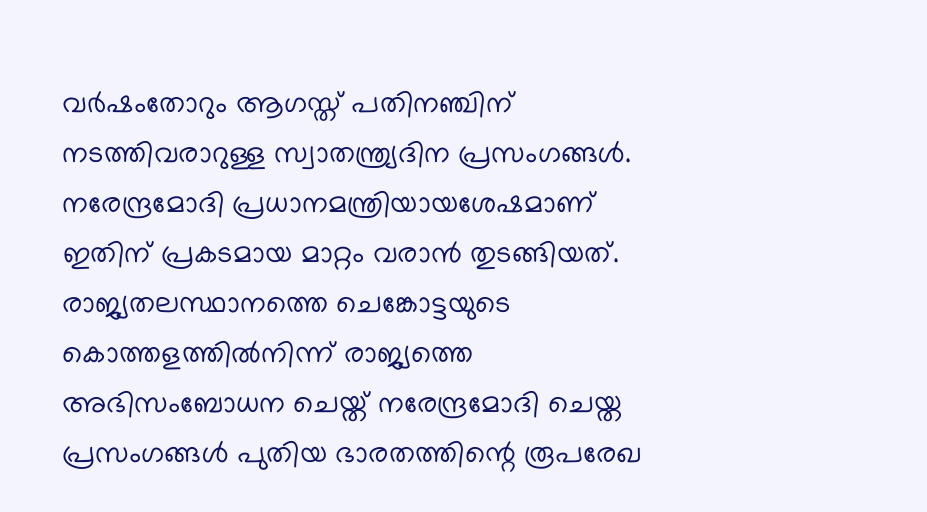വര്‍ഷംതോറും ആഗസ്ത് പതിനഞ്ചിന് നടത്തിവരാറുള്ള സ്വാതന്ത്ര്യദിന പ്രസംഗങ്ങള്‍. നരേന്ദ്രമോദി പ്രധാനമന്ത്രിയായശേഷമാണ് ഇതിന് പ്രകടമായ മാറ്റം വരാന്‍ തുടങ്ങിയത്. രാജ്യതലസ്ഥാനത്തെ ചെങ്കോട്ടയുടെ കൊത്തളത്തില്‍നിന്ന് രാജ്യത്തെ അഭിസംബോധന ചെയ്ത് നരേന്ദ്രമോദി ചെയ്ത പ്രസംഗങ്ങള്‍ പുതിയ ഭാരതത്തിന്റെ രൂപരേഖ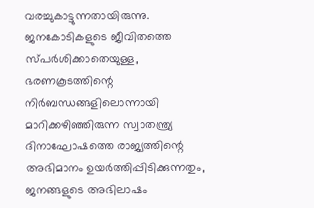വരച്ചുകാട്ടുന്നതായിരുന്നു. ജനകോടികളുടെ ജീവിതത്തെ സ്പര്‍ശിക്കാതെയുള്ള, ഭരണകൂടത്തിന്റെ നിര്‍ബന്ധങ്ങളിലൊന്നായി മാറിക്കഴിഞ്ഞിരുന്ന സ്വാതന്ത്ര്യ ദിനാഘോഷത്തെ രാജ്യത്തിന്റെ അഭിമാനം ഉയര്‍ത്തിപ്പിടിക്കുന്നതും, ജനങ്ങളുടെ അഭിലാഷം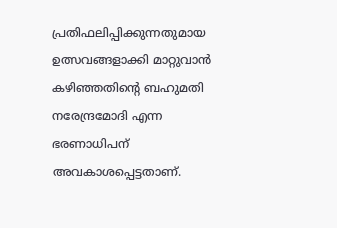പ്രതിഫലിപ്പിക്കുന്നതുമായ ഉത്സവങ്ങളാക്കി മാറ്റുവാന്‍ കഴിഞ്ഞതിന്റെ ബഹുമതി നരേന്ദ്രമോദി എന്ന ഭരണാധിപന് അവകാശപ്പെട്ടതാണ്.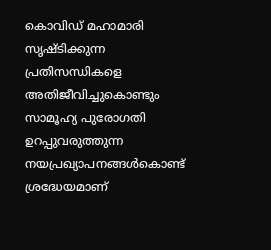കൊവിഡ് മഹാമാരി സൃഷ്ടിക്കുന്ന പ്രതിസന്ധികളെ അതിജീവിച്ചുകൊണ്ടും സാമൂഹ്യ പുരോഗതി ഉറപ്പുവരുത്തുന്ന നയപ്രഖ്യാപനങ്ങള്‍കൊണ്ട് ശ്രദ്ധേയമാണ്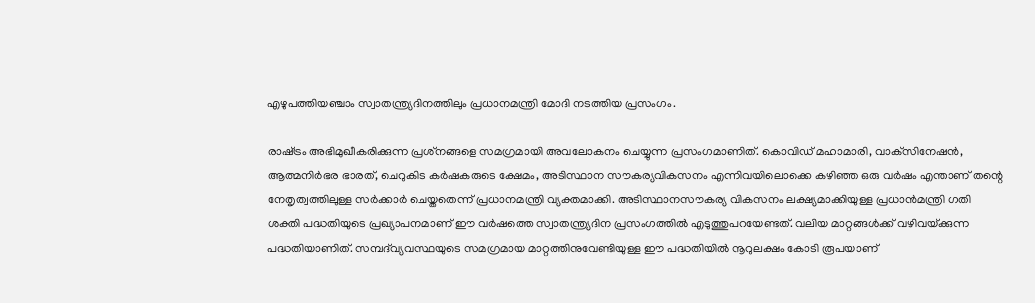എഴുപത്തിയഞ്ചാം സ്വാതന്ത്ര്യദിനത്തിലും പ്രധാനമന്ത്രി മോദി നടത്തിയ പ്രസംഗം.

രാഷ്‌ട്രം അഭിമുഖീകരിക്കുന്ന പ്രശ്‌നങ്ങളെ സമഗ്രമായി അവലോകനം ചെയ്യുന്ന പ്രസംഗമാണിത്. കൊവിഡ് മഹാമാരി, വാക്‌സിനേഷന്‍, ആത്മനിര്‍ഭര ഭാരത്, ചെറുകിട കര്‍ഷകരുടെ ക്ഷേമം, അടിസ്ഥാന സൗകര്യവികസനം എന്നിവയിലൊക്കെ കഴിഞ്ഞ ഒരു വര്‍ഷം എന്താണ് തന്റെ നേതൃത്വത്തിലുള്ള സര്‍ക്കാര്‍ ചെയ്തതെന്ന് പ്രധാനമന്ത്രി വ്യക്തമാക്കി. അടിസ്ഥാനസൗകര്യ വികസനം ലക്ഷ്യമാക്കിയുള്ള പ്രധാന്‍മന്ത്രി ഗതി ശക്തി പദ്ധതിയുടെ പ്രഖ്യാപനമാണ് ഈ വര്‍ഷത്തെ സ്വാതന്ത്ര്യദിന പ്രസംഗത്തില്‍ എടുത്തുപറയേണ്ടത്. വലിയ മാറ്റങ്ങള്‍ക്ക് വഴിവയ്‌ക്കുന്ന പദ്ധതിയാണിത്. സമ്പദ്‌വ്യവസ്ഥയുടെ സമഗ്രമായ മാറ്റത്തിനുവേണ്ടിയുള്ള ഈ പദ്ധതിയില്‍ നൂറുലക്ഷം കോടി രൂപയാണ്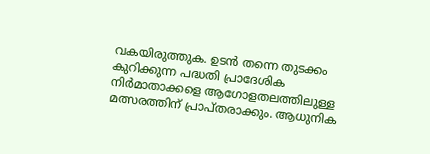വകയിരുത്തുക. ഉടന്‍ തന്നെ തുടക്കം കുറിക്കുന്ന പദ്ധതി പ്രാദേശിക നിര്‍മാതാക്കളെ ആഗോളതലത്തിലുള്ള മത്സരത്തിന് പ്രാപ്തരാക്കും. ആധുനിക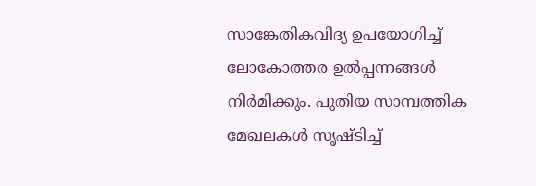സാങ്കേതികവിദ്യ ഉപയോഗിച്ച് ലോകോത്തര ഉല്‍പ്പന്നങ്ങള്‍ നിര്‍മിക്കും. പുതിയ സാമ്പത്തിക മേഖലകള്‍ സൃഷ്ടിച്ച്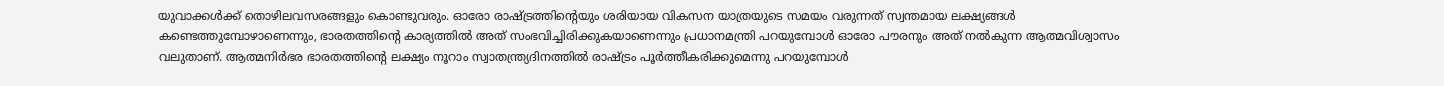യുവാക്കള്‍ക്ക് തൊഴിലവസരങ്ങളും കൊണ്ടുവരും. ഓരോ രാഷ്‌ട്രത്തിന്റെയും ശരിയായ വികസന യാത്രയുടെ സമയം വരുന്നത് സ്വന്തമായ ലക്ഷ്യങ്ങള്‍ കണ്ടെത്തുമ്പോഴാണെന്നും, ഭാരതത്തിന്റെ കാര്യത്തില്‍ അത് സംഭവിച്ചിരിക്കുകയാണെന്നും പ്രധാനമന്ത്രി പറയുമ്പോള്‍ ഓരോ പൗരനും അത് നല്‍കുന്ന ആത്മവിശ്വാസം വലുതാണ്. ആത്മനിര്‍ഭര ഭാരതത്തിന്റെ ലക്ഷ്യം നൂറാം സ്വാതന്ത്ര്യദിനത്തില്‍ രാഷ്‌ട്രം പൂര്‍ത്തീകരിക്കുമെന്നു പറയുമ്പോള്‍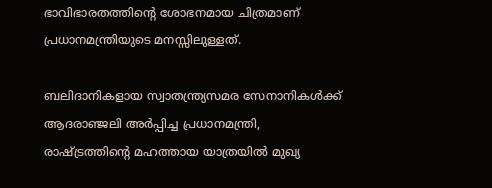ഭാവിഭാരതത്തിന്റെ ശോഭനമായ ചിത്രമാണ് പ്രധാനമന്ത്രിയുടെ മനസ്സിലുള്ളത്.

ബലിദാനികളായ സ്വാതന്ത്ര്യസമര സേനാനികള്‍ക്ക് ആദരാഞ്ജലി അര്‍പ്പിച്ച പ്രധാനമന്ത്രി, രാഷ്‌ട്രത്തിന്റെ മഹത്തായ യാത്രയില്‍ മുഖ്യ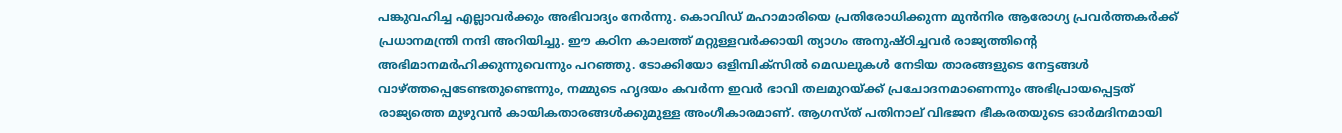പങ്കുവഹിച്ച എല്ലാവര്‍ക്കും അഭിവാദ്യം നേര്‍ന്നു. കൊവിഡ് മഹാമാരിയെ പ്രതിരോധിക്കുന്ന മുന്‍നിര ആരോഗ്യ പ്രവര്‍ത്തകര്‍ക്ക് പ്രധാനമന്ത്രി നന്ദി അറിയിച്ചു. ഈ കഠിന കാലത്ത് മറ്റുള്ളവര്‍ക്കായി ത്യാഗം അനുഷ്ഠിച്ചവര്‍ രാജ്യത്തിന്റെ അഭിമാനമര്‍ഹിക്കുന്നുവെന്നും പറഞ്ഞു. ടോക്കിയോ ഒളിമ്പിക്‌സില്‍ മെഡലുകള്‍ നേടിയ താരങ്ങളുടെ നേട്ടങ്ങള്‍ വാഴ്‌ത്തപ്പെടേണ്ടതുണ്ടെന്നും, നമ്മുടെ ഹൃദയം കവര്‍ന്ന ഇവര്‍ ഭാവി തലമുറയ്‌ക്ക് പ്രചോദനമാണെന്നും അഭിപ്രായപ്പെട്ടത് രാജ്യത്തെ മുഴുവന്‍ കായികതാരങ്ങള്‍ക്കുമുള്ള അംഗീകാരമാണ്. ആഗസ്ത് പതിനാല് വിഭജന ഭീകരതയുടെ ഓര്‍മദിനമായി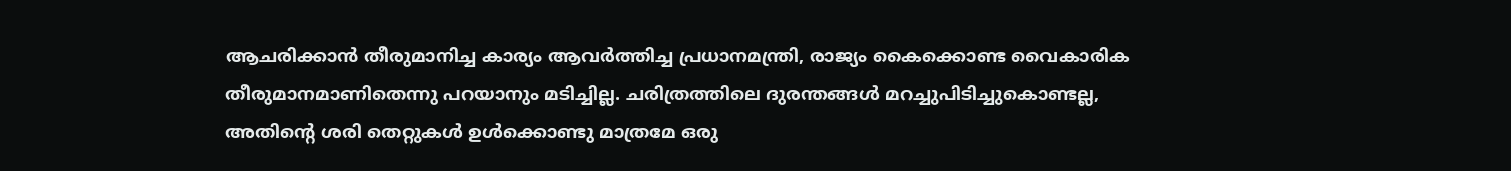ആചരിക്കാന്‍ തീരുമാനിച്ച കാര്യം ആവര്‍ത്തിച്ച പ്രധാനമന്ത്രി, രാജ്യം കൈക്കൊണ്ട വൈകാരിക തീരുമാനമാണിതെന്നു പറയാനും മടിച്ചില്ല. ചരിത്രത്തിലെ ദുരന്തങ്ങള്‍ മറച്ചുപിടിച്ചുകൊണ്ടല്ല, അതിന്റെ ശരി തെറ്റുകള്‍ ഉള്‍ക്കൊണ്ടു മാത്രമേ ഒരു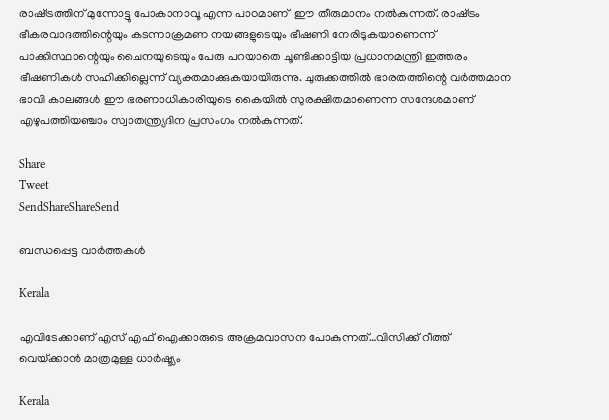രാഷ്‌ട്രത്തിന് മുന്നോട്ടു പോകാനാവൂ എന്ന പാഠമാണ്  ഈ തീരുമാനം നല്‍കുന്നത്. രാഷ്‌ട്രം ഭീകരവാദത്തിന്റെയും കടന്നാക്രമണ നയങ്ങളുടെയും ഭീഷണി നേരിടുകയാണെന്ന് പാക്കിസ്ഥാന്റെയും ചൈനയുടെയും പേരു പറയാതെ ചൂണ്ടിക്കാട്ടിയ പ്രധാനമന്ത്രി ഇത്തരം ഭീഷണികള്‍ സഹിക്കില്ലെന്ന് വ്യക്തമാക്കുകയായിരുന്നു. ചുരുക്കത്തില്‍ ഭാരതത്തിന്റെ വര്‍ത്തമാന ഭാവി കാലങ്ങള്‍ ഈ ഭരണാധികാരിയുടെ കൈയില്‍ സുരക്ഷിതമാണെന്ന സന്ദേശമാണ് എഴുപത്തിയഞ്ചാം സ്വാതന്ത്ര്യദിന പ്രസംഗം നല്‍കുന്നത്.

Share
Tweet
SendShareShareSend

ബന്ധപ്പെട്ട വാര്‍ത്തകള്‍

Kerala

എവിടേക്കാണ് എസ് എഫ് ഐക്കാരുടെ അക്രമവാസന പോകുന്നത്…വിസിക്ക് റീത്ത് വെയ്‌ക്കാന്‍ മാത്രമുള്ള ധാര്‍ഷ്ട്യം

Kerala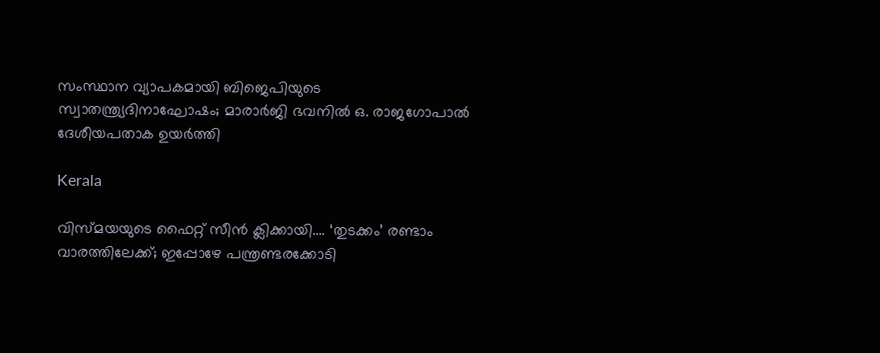സംസ്ഥാന വ്യാപകമായി ബിജെപിയുടെ സ്വാതന്ത്ര്യദിനാഘോഷം; മാരാർജി ഭവനിൽ ഒ. രാജഗോപാൽ ദേശീയപതാക ഉയർത്തി

Kerala

വിസ്‍മയയുടെ ഫൈറ്റ് സീന്‍ ക്ലിക്കായി…. ‘തുടക്കം’ രണ്ടാം വാരത്തിലേക്ക്; ഇപ്പോഴേ പന്ത്രണ്ടരക്കോടി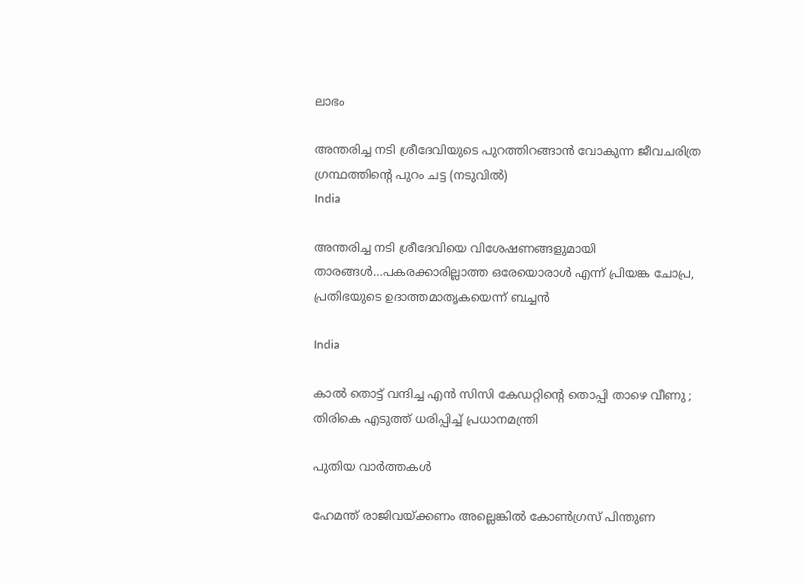ലാഭം

അന്തരിച്ച നടി ശ്രീദേവിയുടെ പുറത്തിറങ്ങാന്‍ വോകുന്ന ജീവചരിത്ര ഗ്രന്ഥത്തിന്‍റെ പുറം ചട്ട (നടുവില്‍)
India

അന്തരിച്ച നടി ശ്രീദേവിയെ വിശേഷണങ്ങളുമായി താരങ്ങള്‍…പകരക്കാരില്ലാത്ത ഒരേയൊരാള്‍ എന്ന് പ്രിയങ്ക ചോപ്ര, പ്രതിഭയുടെ ഉദാത്തമാതൃകയെന്ന് ബച്ചന്‍

India

കാൽ തൊട്ട് വന്ദിച്ച എൻ സിസി കേഡറ്റിന്റെ തൊപ്പി താഴെ വീണു ; തിരികെ എടുത്ത് ധരിപ്പിച്ച് പ്രധാനമന്ത്രി

പുതിയ വാര്‍ത്തകള്‍

ഹേമന്ത് രാജിവയ്‌ക്കണം അല്ലെങ്കിൽ കോൺഗ്രസ് പിന്തുണ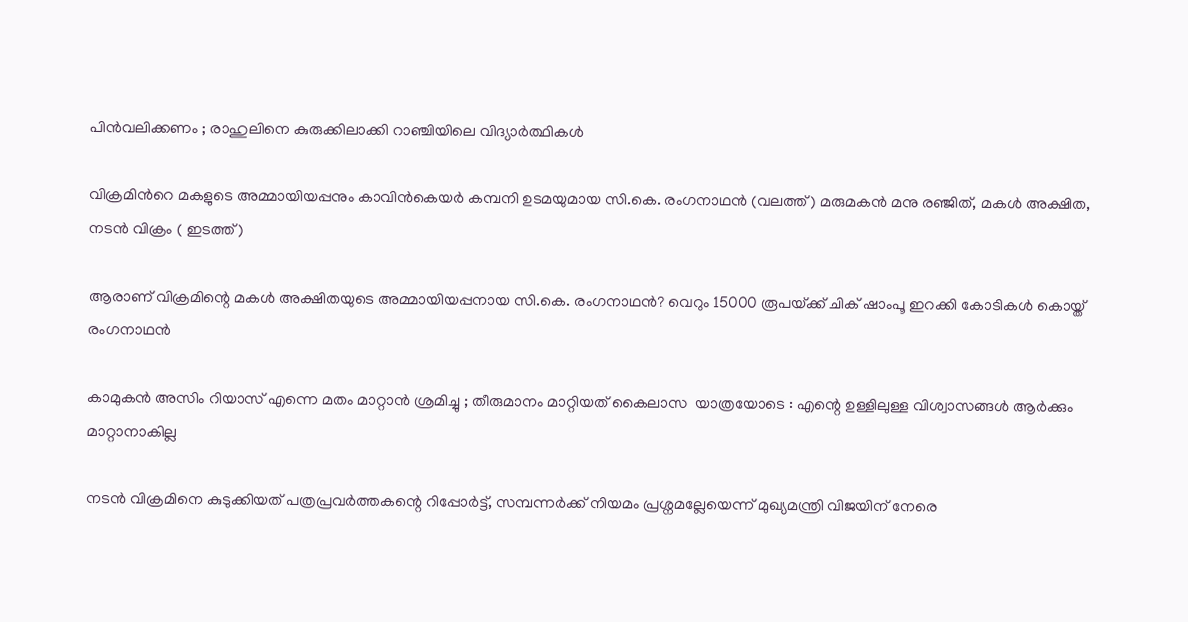പിൻവലിക്കണം ; രാഹുലിനെ കുരുക്കിലാക്കി റാഞ്ചിയിലെ വിദ്യാർത്ഥികൾ

വിക്രമിന്‍റെ മകളുടെ അമ്മായിയപ്പനും കാവിന്‍കെയര്‍ കമ്പനി ഉടമയുമായ സി.കെ. രംഗനാഥന്‍ (വലത്ത്) മരുമകന്‍ മനു രഞ്ജിത്, മകള്‍ അക്ഷിത, നടന്‍ വിക്രം ( ഇടത്ത്)

ആരാണ് വിക്രമിന്റെ മകള്‍ അക്ഷിതയുടെ അമ്മായിയപ്പനായ സി.കെ. രംഗനാഥന്‍? വെറും 15000 രൂപയ്‌ക്ക് ചിക് ഷാംപൂ ഇറക്കി കോടികള്‍ കൊയ്ത് രംഗനാഥന്‍

കാമുകൻ അസിം റിയാസ് എന്നെ മതം മാറ്റാൻ ശ്രമിച്ചു ; തീരുമാനം മാറ്റിയത് കൈലാസ  യാത്രയോടെ : എന്റെ ഉള്ളിലുള്ള വിശ്വാസങ്ങൾ ആർക്കും മാറ്റാനാകില്ല

നടന്‍ വിക്രമിനെ കുടുക്കിയത് പത്രപ്രവര്‍ത്തകന്റെ റിപ്പോര്‍ട്ട്, സമ്പന്നര്‍ക്ക് നിയമം പ്രശ്നമല്ലേയെന്ന് മുഖ്യമന്ത്രി വിജയിന് നേരെ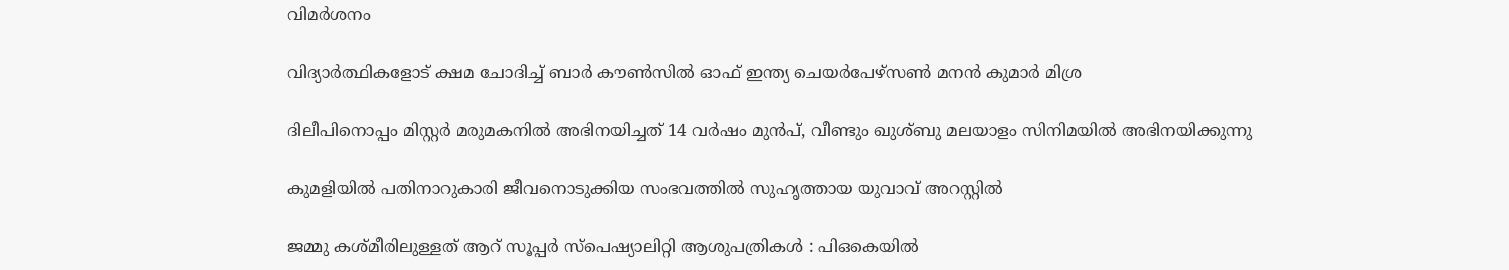വിമര്‍ശനം

വിദ്യാര്‍ത്ഥികളോട് ക്ഷമ ചോദിച്ച് ബാര്‍ കൗണ്‍സില്‍ ഓഫ് ഇന്ത്യ ചെയര്‍പേഴ്സണ്‍ മനന്‍ കുമാര്‍ മിശ്ര

ദിലീപിനൊപ്പം മിസ്റ്റര്‍ മരുമകനില്‍ അഭിനയിച്ചത് 14 വര്‍ഷം മുന്‍പ്, വീണ്ടും ഖുശ്ബു മലയാളം സിനിമയില്‍ അഭിനയിക്കുന്നു

കുമളിയില്‍ പതിനാറുകാരി ജീവനൊടുക്കിയ സംഭവത്തില്‍ സുഹൃത്തായ യുവാവ് അറസ്റ്റില്‍

ജമ്മു കശ്മീരിലുള്ളത് ആറ് സൂപ്പർ സ്പെഷ്യാലിറ്റി ആശുപത്രികൾ : പിഒകെയിൽ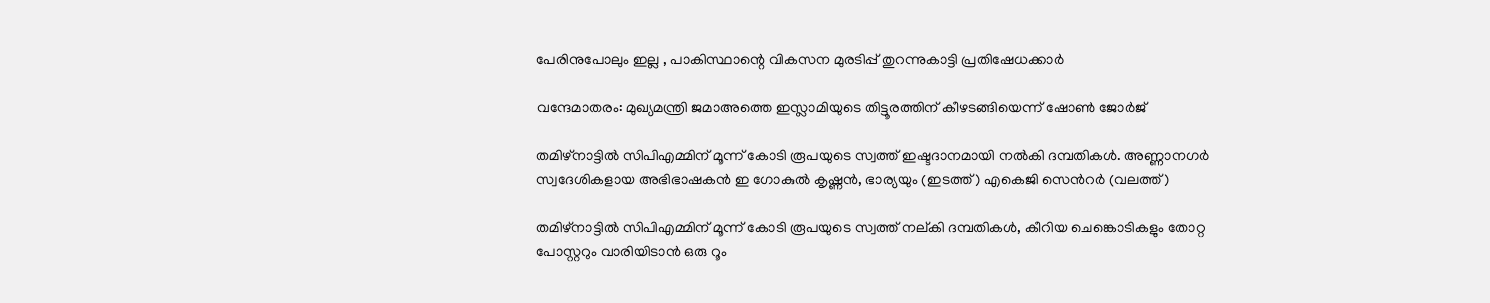പേരിനുപോലും ഇല്ല , പാകിസ്ഥാന്റെ വികസന മുരടിപ്പ് തുറന്നുകാട്ടി പ്രതിഷേധക്കാർ

വന്ദേമാതരം: മുഖ്യമന്ത്രി ജമാഅത്തെ ഇസ്ലാമിയുടെ തിട്ടൂരത്തിന് കീഴടങ്ങിയെന്ന് ഷോണ്‍ ജോര്‍ജ്

തമിഴ്നാട്ടില്‍ സിപിഎമ്മിന് മൂന്ന് കോടി രൂപയുടെ സ്വത്ത് ഇഷ്ടദാനമായി നല്‍കി ദമ്പതികള്‍. അണ്ണാനഗര്‍ സ്വദേശികളായ അഭിഭാഷകന്‍ ഇ ഗോകുല്‍ കൃഷ്ണന്‍, ഭാര്യയും (ഇടത്ത്) എകെജി സെന്‍റര്‍ (വലത്ത്)

തമിഴ്നാട്ടില്‍ സിപിഎമ്മിന് മൂന്ന് കോടി രൂപയുടെ സ്വത്ത് നല‍്കി ദമ്പതികള്‍, കീറിയ ചെങ്കൊടികളും തോറ്റ പോസ്റ്ററും വാരിയിടാൻ ഒരു റൂം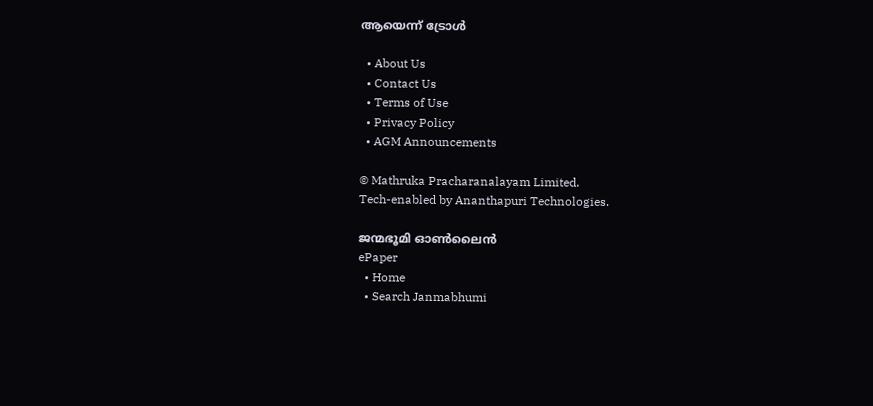ആയെന്ന് ട്രോള്‍

  • About Us
  • Contact Us
  • Terms of Use
  • Privacy Policy
  • AGM Announcements

© Mathruka Pracharanalayam Limited.
Tech-enabled by Ananthapuri Technologies.

ജന്മഭൂമി ഓണ്‍ലൈന്‍
ePaper
  • Home
  • Search Janmabhumi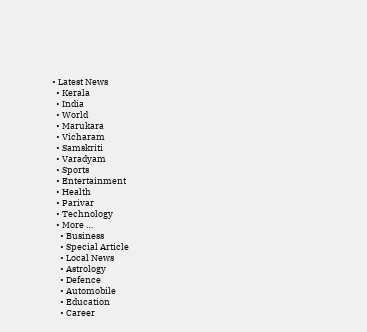• Latest News
  • Kerala
  • India
  • World
  • Marukara
  • Vicharam
  • Samskriti
  • Varadyam
  • Sports
  • Entertainment
  • Health
  • Parivar
  • Technology
  • More …
    • Business
    • Special Article
    • Local News
    • Astrology
    • Defence
    • Automobile
    • Education
    • Career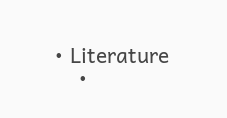• Literature
    •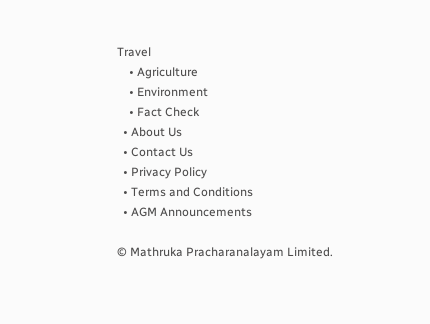Travel
    • Agriculture
    • Environment
    • Fact Check
  • About Us
  • Contact Us
  • Privacy Policy
  • Terms and Conditions
  • AGM Announcements

© Mathruka Pracharanalayam Limited.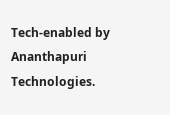Tech-enabled by Ananthapuri Technologies.